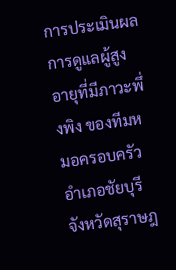การประเมินผลการดูแลผู้สูงอายุที่มีภาวะพึ่งพิง ของทีมหมอครอบครัว อำเภอชัยบุรี จังหวัดสุราษฎ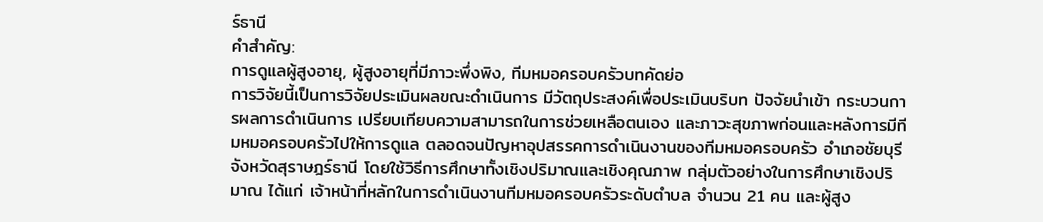ร์ธานี
คำสำคัญ:
การดูแลผู้สูงอายุ, ผู้สูงอายุที่มีภาวะพึ่งพิง, ทีมหมอครอบครัวบทคัดย่อ
การวิจัยนี้เป็นการวิจัยประเมินผลขณะดำเนินการ มีวัตถุประสงค์เพื่อประเมินบริบท ปัจจัยนำเข้า กระบวนการผลการดำเนินการ เปรียบเทียบความสามารถในการช่วยเหลือตนเอง และภาวะสุขภาพก่อนและหลังการมีทีมหมอครอบครัวไปให้การดูแล ตลอดจนปัญหาอุปสรรคการดำเนินงานของทีมหมอครอบครัว อำเภอชัยบุรี จังหวัดสุราษฎร์ธานี โดยใช้วิธีการศึกษาทั้งเชิงปริมาณและเชิงคุณภาพ กลุ่มตัวอย่างในการศึกษาเชิงปริมาณ ได้แก่ เจ้าหน้าที่หลักในการดำเนินงานทีมหมอครอบครัวระดับตำบล จำนวน 21 คน และผู้สูง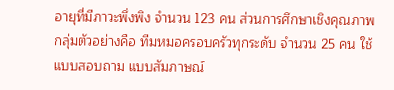อายุที่มีภาวะพึ่งพิง จำนวน 123 คน ส่วนการศึกษาเชิงคุณภาพ กลุ่มตัวอย่างคือ ทีมหมอครอบครัวทุกระดับ จำนวน 25 คน ใช้แบบสอบถาม แบบสัมภาษณ์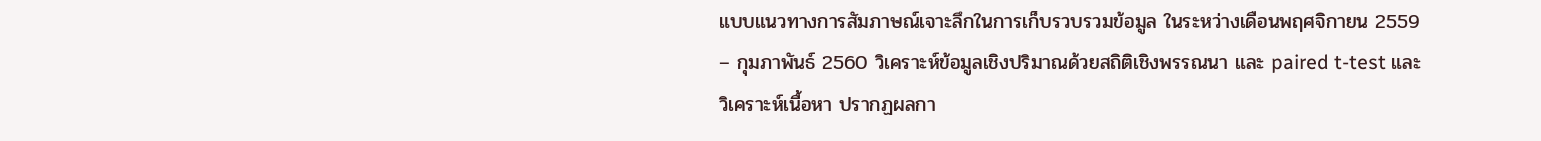แบบแนวทางการสัมภาษณ์เจาะลึกในการเก็บรวบรวมข้อมูล ในระหว่างเดือนพฤศจิกายน 2559 – กุมภาพันธ์ 2560 วิเคราะห์ข้อมูลเชิงปริมาณด้วยสถิติเชิงพรรณนา และ paired t-test และวิเคราะห์เนื้อหา ปรากฏผลกา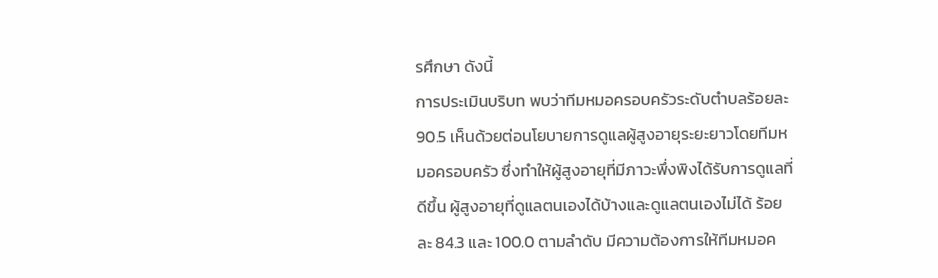รศึกษา ดังนี้
การประเมินบริบท พบว่าทีมหมอครอบครัวระดับตำบลร้อยละ 90.5 เห็นด้วยต่อนโยบายการดูแลผู้สูงอายุระยะยาวโดยทีมหมอครอบครัว ซึ่งทำให้ผู้สูงอายุที่มีภาวะพึ่งพิงได้รับการดูแลที่ดีขึ้น ผู้สูงอายุที่ดูแลตนเองได้บ้างและดูแลตนเองไม่ได้ ร้อยละ 84.3 และ 100.0 ตามลำดับ มีความต้องการให้ทีมหมอค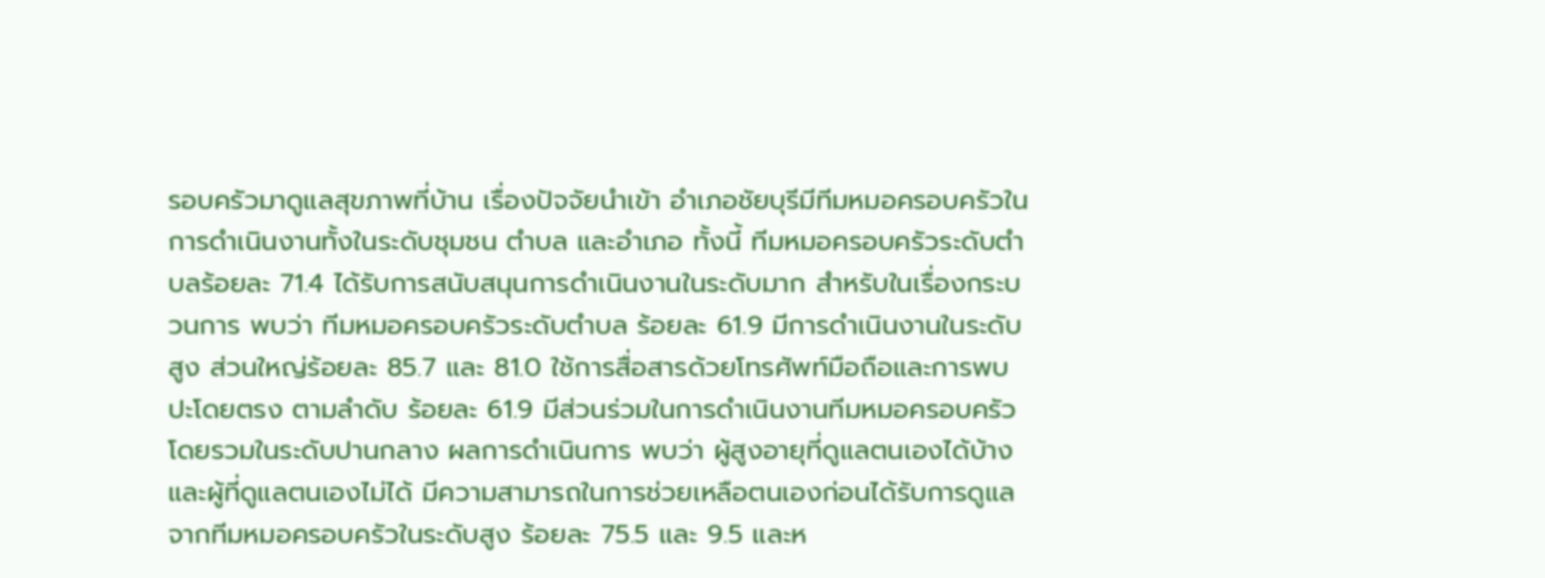รอบครัวมาดูแลสุขภาพที่บ้าน เรื่องปัจจัยนำเข้า อำเภอชัยบุรีมีทีมหมอครอบครัวในการดำเนินงานทั้งในระดับชุมชน ตำบล และอำเภอ ทั้งนี้ ทีมหมอครอบครัวระดับตำบลร้อยละ 71.4 ได้รับการสนับสนุนการดำเนินงานในระดับมาก สำหรับในเรื่องกระบวนการ พบว่า ทีมหมอครอบครัวระดับตำบล ร้อยละ 61.9 มีการดำเนินงานในระดับสูง ส่วนใหญ่ร้อยละ 85.7 และ 81.0 ใช้การสื่อสารด้วยโทรศัพท์มือถือและการพบปะโดยตรง ตามลำดับ ร้อยละ 61.9 มีส่วนร่วมในการดำเนินงานทีมหมอครอบครัวโดยรวมในระดับปานกลาง ผลการดำเนินการ พบว่า ผู้สูงอายุที่ดูแลตนเองได้บ้างและผู้ที่ดูแลตนเองไม่ได้ มีความสามารถในการช่วยเหลือตนเองก่อนได้รับการดูแลจากทีมหมอครอบครัวในระดับสูง ร้อยละ 75.5 และ 9.5 และห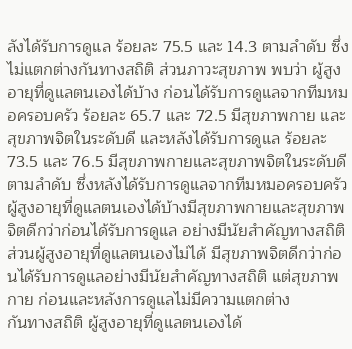ลังได้รับการดูแล ร้อยละ 75.5 และ 14.3 ตามลำดับ ซึ่งไม่แตกต่างกันทางสถิติ ส่วนภาวะสุขภาพ พบว่า ผู้สูงอายุที่ดูแลตนเองได้บ้าง ก่อนได้รับการดูแลจากทีมหมอครอบครัว ร้อยละ 65.7 และ 72.5 มีสุขภาพกาย และสุขภาพจิตในระดับดี และหลังได้รับการดูแล ร้อยละ 73.5 และ 76.5 มีสุขภาพกายและสุขภาพจิตในระดับดี ตามลำดับ ซึ่งหลังได้รับการดูแลจากทีมหมอครอบครัว ผู้สูงอายุที่ดูแลตนเองได้บ้างมีสุขภาพกายและสุขภาพจิตดีกว่าก่อนได้รับการดูแล อย่างมีนัยสำคัญทางสถิติ ส่วนผู้สูงอายุที่ดูแลตนเองไม่ได้ มีสุขภาพจิตดีกว่าก่อนได้รับการดูแลอย่างมีนัยสำคัญทางสถิติ แต่สุขภาพกาย ก่อนและหลังการดูแลไม่มีความแตกต่าง
กันทางสถิติ ผู้สูงอายุที่ดูแลตนเองได้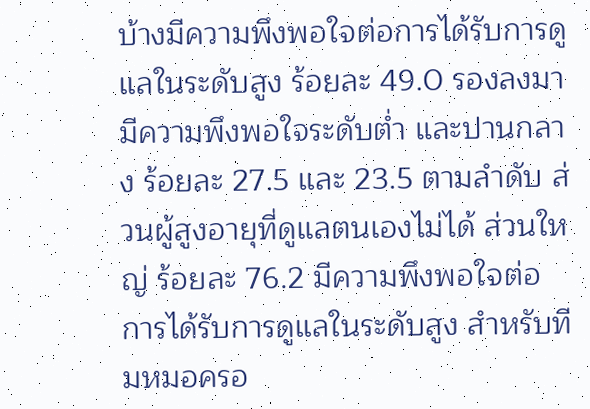บ้างมีความพึงพอใจต่อการได้รับการดูแลในระดับสูง ร้อยละ 49.0 รองลงมามีความพึงพอใจระดับต่ำ และปานกลาง ร้อยละ 27.5 และ 23.5 ตามลำดับ ส่วนผู้สูงอายุที่ดูแลตนเองไม่ได้ ส่วนใหญ่ ร้อยละ 76.2 มีความพึงพอใจต่อการได้รับการดูแลในระดับสูง สำหรับทีมหมอครอ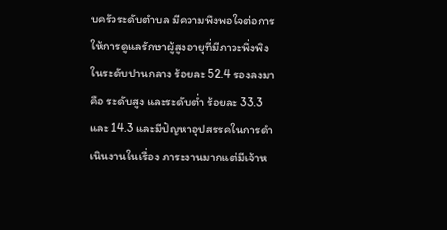บครัวระดับตำบล มีความพึงพอใจต่อการให้การดูแลรักษาผู้สูงอายุที่มีภาวะพึ่งพิงในระดับปานกลาง ร้อยละ 52.4 รองลงมาคือ ระดับสูง และระดับต่ำ ร้อยละ 33.3 และ 14.3 และมีปัญหาอุปสรรคในการดำเนินงานในเรื่อง ภาระงานมากแต่มีเจ้าห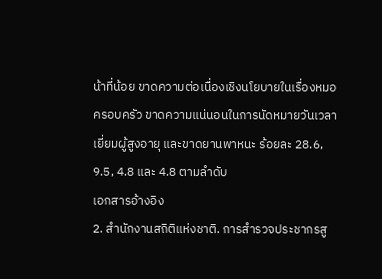น้าที่น้อย ขาดความต่อเนื่องเชิงนโยบายในเรื่องหมอครอบครัว ขาดความแน่นอนในการนัดหมายวันเวลาเยี่ยมผู้สูงอายุ และขาดยานพาหนะ ร้อยละ 28.6, 9.5, 4.8 และ 4.8 ตามลำดับ
เอกสารอ้างอิง
2. สำนักงานสถิติแห่งชาติ. การสำรวจประชากรสู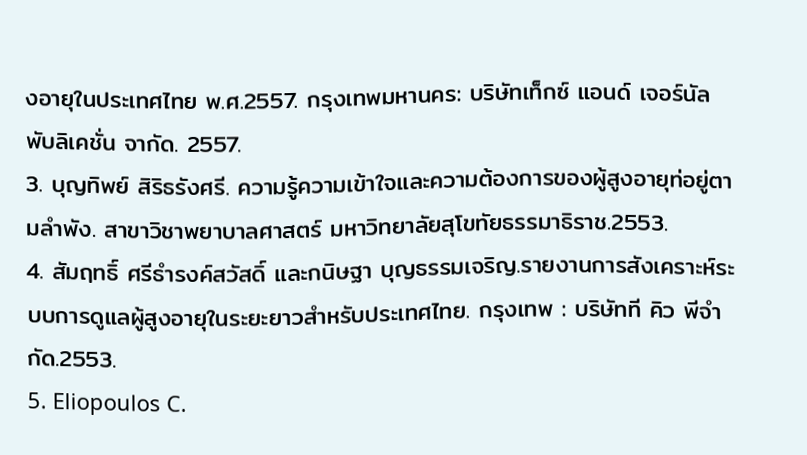งอายุในประเทศไทย พ.ศ.2557. กรุงเทพมหานคร: บริษัทเท็กซ์ แอนด์ เจอร์นัล พับลิเคชั่น จากัด. 2557.
3. บุญทิพย์ สิริธรังศรี. ความรู้ความเข้าใจและความต้องการของผู้สูงอายุท่อยู่ตามลำพัง. สาขาวิชาพยาบาลศาสตร์ มหาวิทยาลัยสุโขทัยธรรมาธิราช.2553.
4. สัมฤทธิ์ ศรีธำรงค์สวัสดิ์ และกนิษฐา บุญธรรมเจริญ.รายงานการสังเคราะห์ระบบการดูแลผู้สูงอายุในระยะยาวสำหรับประเทศไทย. กรุงเทพ : บริษัทที คิว พีจำกัด.2553.
5. Eliopoulos C.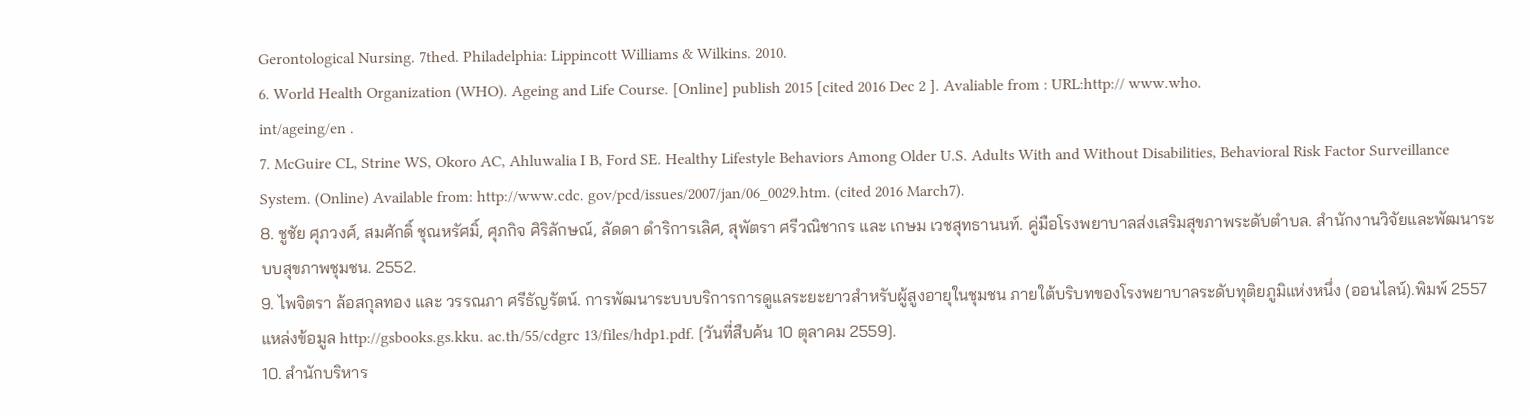Gerontological Nursing. 7thed. Philadelphia: Lippincott Williams & Wilkins. 2010.
6. World Health Organization (WHO). Ageing and Life Course. [Online] publish 2015 [cited 2016 Dec 2 ]. Avaliable from : URL:http:// www.who.
int/ageing/en .
7. McGuire CL, Strine WS, Okoro AC, Ahluwalia I B, Ford SE. Healthy Lifestyle Behaviors Among Older U.S. Adults With and Without Disabilities, Behavioral Risk Factor Surveillance System. (Online) Available from: http://www.cdc. gov/pcd/issues/2007/jan/06_0029.htm. (cited 2016 March7).
8. ชูชัย ศุภวงศ์, สมศักดิ์ ชุณหรัศมิ์, ศุภกิจ ศิริลักษณ์, ลัดดา ดำริการเลิศ, สุพัตรา ศรีวณิชากร และ เกษม เวชสุทธานนท์. คู่มือโรงพยาบาลส่งเสริมสุขภาพระดับตำบล. สำนักงานวิจัยและพัฒนาระบบสุขภาพชุมชน. 2552.
9. ไพจิตรา ล้อสกุลทอง และ วรรณภา ศรีธัญรัตน์. การพัฒนาระบบบริการการดูแลระยะยาวสำหรับผู้สูงอายุในชุมชน ภายใต้บริบทของโรงพยาบาลระดับทุติยภูมิแห่งหนึ่ง (ออนไลน์).พิมพ์ 2557 แหล่งข้อมูล http://gsbooks.gs.kku. ac.th/55/cdgrc 13/files/hdp1.pdf. [วันที่สืบค้น 10 ตุลาคม 2559].
10. สำนักบริหาร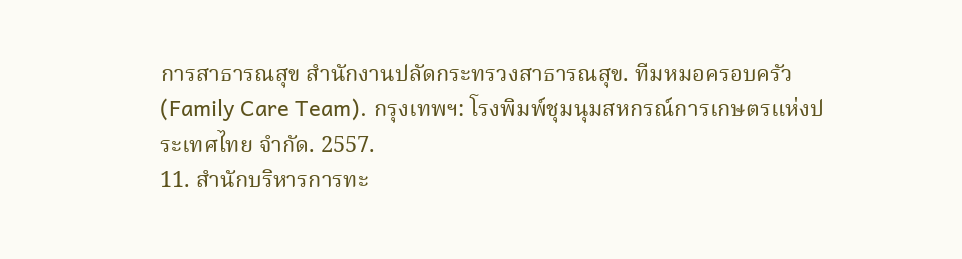การสาธารณสุข สำนักงานปลัดกระทรวงสาธารณสุข. ทีมหมอครอบครัว (Family Care Team). กรุงเทพฯ: โรงพิมพ์ชุมนุมสหกรณ์การเกษตรแห่งประเทศไทย จำกัด. 2557.
11. สำนักบริหารการทะ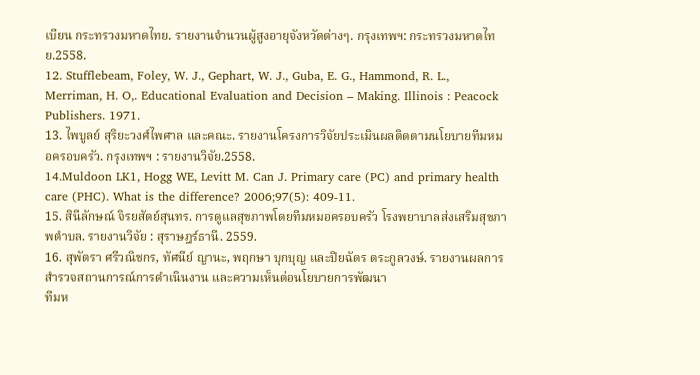เบียน กระทรวงมหาดไทย. รายงานจำนวนผู้สูงอายุจังหวัดต่างๆ. กรุงเทพฯ: กระทรวงมหาดไทย.2558.
12. Stufflebeam, Foley, W. J., Gephart, W. J., Guba, E. G., Hammond, R. L., Merriman, H. O,. Educational Evaluation and Decision – Making. Illinois : Peacock Publishers. 1971.
13. ไพบูลย์ สุริยะวงศ์ไพศาล และคณะ. รายงานโครงการวิจัยประเมินผลติดตามนโยบายทีมหมอครอบครัว. กรุงเทพฯ : รายงานวิจัย.2558.
14.Muldoon LK1, Hogg WE, Levitt M. Can J. Primary care (PC) and primary health care (PHC). What is the difference? 2006;97(5): 409-11.
15. สินีลักษณ์ จิรยสัตย์สุนทร. การดูแลสุขภาพโดยทีมหมอครอบครัว โรงพยาบาลส่งเสริมสุขภาพตำบล. รายงานวิจัย : สุราษฎร์ธานี. 2559.
16. สุพัตรา ศรีวณิชกร, ทัศนีย์ ญานะ, พฤกษา บุกบุญ และปิยฉัตร ตระกูลวงษ์. รายงานผลการสำรวจสถานการณ์การดำเนินงาน และความเห็นต่อนโยบายการพัฒนา
ทีมห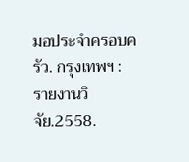มอประจำครอบครัว. กรุงเทพฯ : รายงานวิจัย.2558.